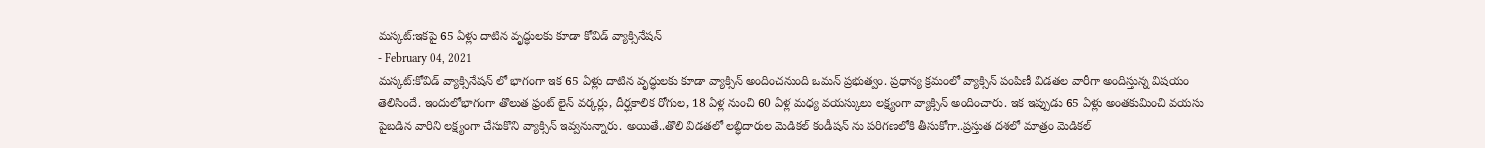మస్కట్:ఇకపై 65 ఏళ్లు దాటిన వృద్ధులకు కూడా కోవిడ్ వ్యాక్సినేషన్
- February 04, 2021
మస్కట్:కోవిడ్ వ్యాక్సినేషన్ లో భాగంగా ఇక 65 ఏళ్లు దాటిన వృద్ధులకు కూడా వ్యాక్సిన్ అందించనుంది ఒమన్ ప్రభుత్వం. ప్రధాన్య క్రమంలో వ్యాక్సిన్ పంపిణీ విడతల వారీగా అందిస్తున్న విషయం తెలిసిందే. ఇందులోభాగంగా తొలుత ఫ్రంట్ లైన్ వర్కర్లు, దీర్ఘకాలిక రోగుల, 18 ఏళ్ల నుంచి 60 ఏళ్ల మధ్య వయస్కులు లక్ష్యంగా వ్యాక్సిన్ అందించారు. ఇక ఇప్పుడు 65 ఏళ్లు అంతకుమించి వయసు పైబడిన వారిని లక్ష్యంగా చేసుకొని వ్యాక్సిన్ ఇవ్వనున్నారు. అయితే..తొలి విడతలో లబ్ధిదారుల మెడికల్ కండీషన్ ను పరిగణలోకి తీసుకోగా..ప్రస్తుత దశలో మాత్రం మెడికల్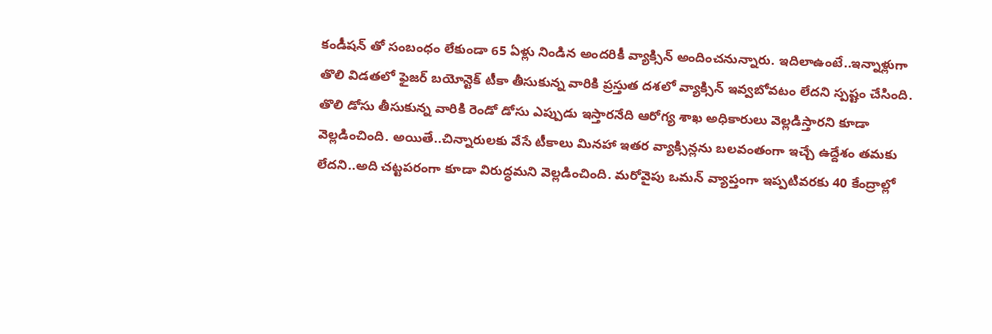కండీషన్ తో సంబంధం లేకుండా 65 ఏళ్లు నిండిన అందరికీ వ్యాక్సిన్ అందించనున్నారు. ఇదిలాఉంటే..ఇన్నాళ్లుగా తొలి విడతలో ఫైజర్ బయోన్టెక్ టీకా తీసుకున్న వారికి ప్రస్తుత దశలో వ్యాక్సిన్ ఇవ్వబోవటం లేదని స్పష్టం చేసింది. తొలి డోసు తీసుకున్న వారికి రెండో డోసు ఎప్పుడు ఇస్తారనేది ఆరోగ్య శాఖ అధికారులు వెల్లడిస్తారని కూడా వెల్లడించింది. అయితే..చిన్నారులకు వేసే టీకాలు మినహా ఇతర వ్యాక్సిన్లను బలవంతంగా ఇచ్చే ఉద్దేశం తమకు లేదని..అది చట్టపరంగా కూడా విరుద్ధమని వెల్లడించింది. మరోవైపు ఒమన్ వ్యాప్తంగా ఇప్పటివరకు 40 కేంద్రాల్లో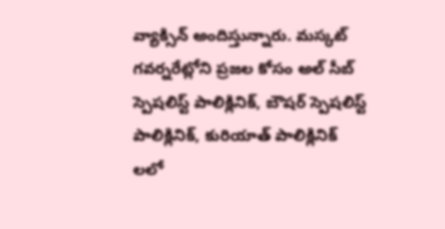వ్యాక్సిన్ అందిస్తున్నారు. మస్కట్ గవర్నరేట్లోని ప్రజల కోసం అల్ సీబ్ స్పెషలిస్ట్ పాలిక్లినిక్, బౌషర్ స్పెషలిస్ట్ పాలిక్లినిక్, కురియాత్ పాలిక్లినిక్ లలో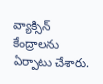వ్యాక్సిన్ కేంద్రాలను ఏర్పాటు చేశారు.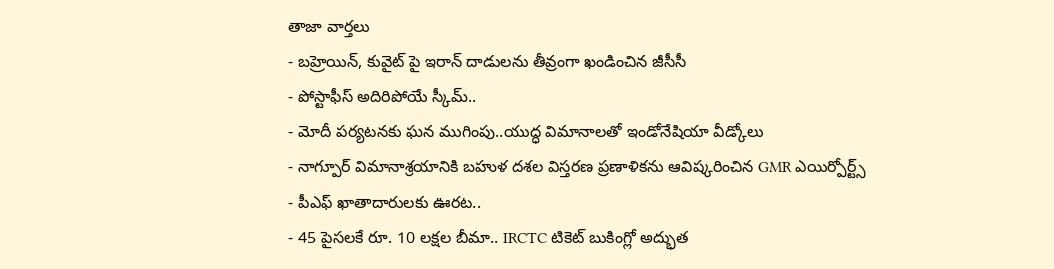తాజా వార్తలు
- బహ్రెయిన్, కువైట్ పై ఇరాన్ దాడులను తీవ్రంగా ఖండించిన జీసీసీ
- పోస్టాఫీస్ అదిరిపోయే స్కీమ్..
- మోదీ పర్యటనకు ఘన ముగింపు..యుద్ధ విమానాలతో ఇండోనేషియా వీడ్కోలు
- నాగ్పూర్ విమానాశ్రయానికి బహుళ దశల విస్తరణ ప్రణాళికను ఆవిష్కరించిన GMR ఎయిర్పోర్ట్స్
- పీఎఫ్ ఖాతాదారులకు ఊరట..
- 45 పైసలకే రూ. 10 లక్షల బీమా.. IRCTC టికెట్ బుకింగ్లో అద్భుత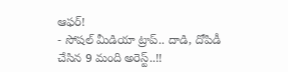ఆఫర్!
- సోషల్ మీడియా ట్రాప్.. దాడి, దోపిడీ చేసిన 9 మంది అరెస్ట్..!!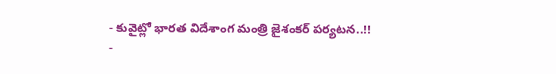- కువైట్లో భారత విదేశాంగ మంత్రి జైశంకర్ పర్యటన..!!
-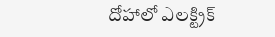దోహాలో ఎలక్ట్రిక్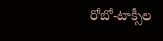రోబో-టాక్సీల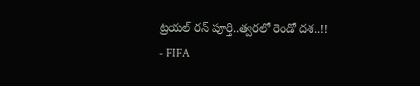ట్రయల్ రన్ పూర్తి..త్వరలో రెండో దశ..!!
- FIFA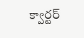క్వార్టర్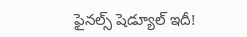ఫైనల్స్ షెడ్యూల్ ఇదీ!